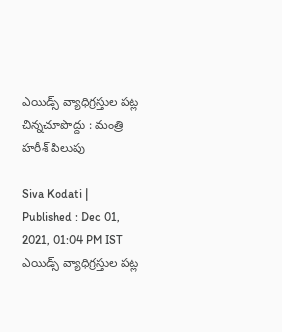ఎయిడ్స్ వ్యాధిగ్రస్తుల పట్ల చిన్నచూపొద్దు : మంత్రి హరీశ్ పిలుపు

Siva Kodati |
Published : Dec 01, 2021, 01:04 PM IST
ఎయిడ్స్ వ్యాధిగ్రస్తుల పట్ల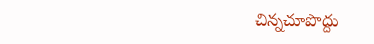చిన్నచూపొద్దు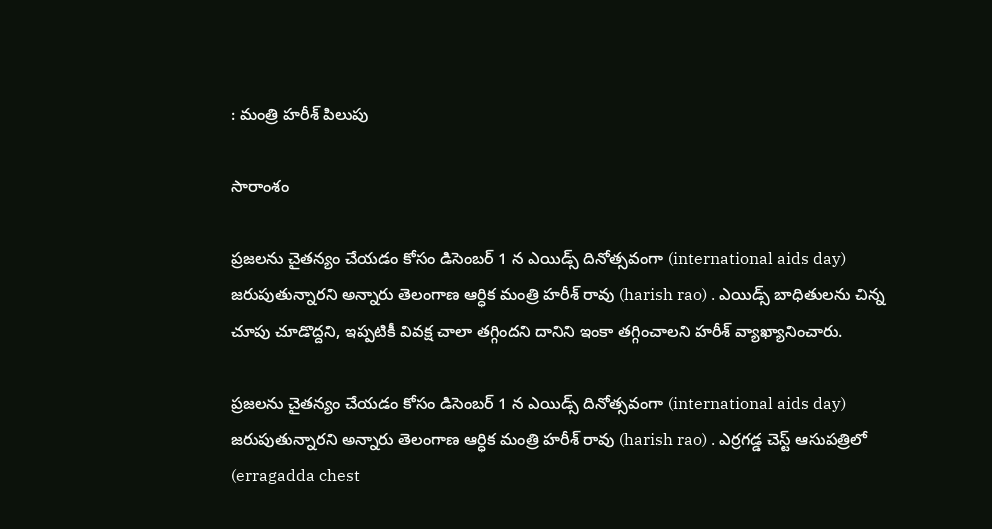: మంత్రి హరీశ్ పిలుపు

సారాంశం

ప్రజలను చైతన్యం చేయడం కోసం డిసెంబర్ 1 న ఎయిడ్స్ దినోత్సవంగా (international aids day) జరుపుతున్నారని అన్నారు తెలంగాణ ఆర్ధిక మంత్రి హరీశ్ రావు (harish rao) . ఎయిడ్స్ బాధితులను చిన్న చూపు చూడొద్దని, ఇప్పటికీ వివక్ష చాలా తగ్గిందని దానిని ఇంకా తగ్గించాలని హరీశ్ వ్యాఖ్యానించారు.

ప్రజలను చైతన్యం చేయడం కోసం డిసెంబర్ 1 న ఎయిడ్స్ దినోత్సవంగా (international aids day) జరుపుతున్నారని అన్నారు తెలంగాణ ఆర్ధిక మంత్రి హరీశ్ రావు (harish rao) . ఎర్రగడ్డ చెస్ట్ ఆసుపత్రిలో (erragadda chest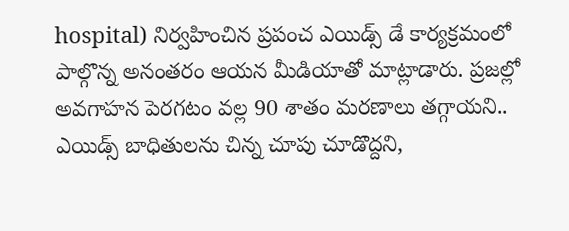hospital) నిర్వహించిన ప్రపంచ ఎయిడ్స్ డే కార్యక్రమంలో పాల్గొన్న అనంతరం ఆయన మీడియాతో మాట్లాడారు. ప్రజల్లో అవగాహన పెరగటం వల్ల 90 శాతం మరణాలు తగ్గాయని.. ఎయిడ్స్ బాధితులను చిన్న చూపు చూడొద్దని,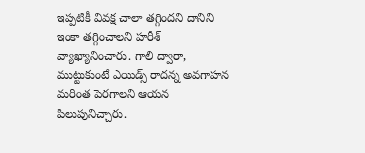ఇప్పటికీ వివక్ష చాలా తగ్గిందని దానిని ఇంకా తగ్గించాలని హరీశ్ వ్యాఖ్యానించారు. గాలి ద్వారా, ముట్టుకుంటే ఎయిడ్స్ రాదన్న అవగాహన మరింత పెరగాలని ఆయన పిలుపునిచ్చారు.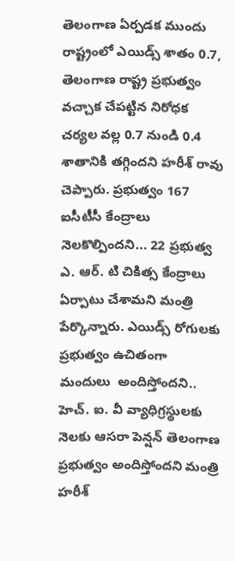తెలంగాణ ఏర్పడక ముందు రాష్ట్రంలో ఎయిడ్స్ శాతం 0.7,  తెలంగాణ రాష్ట్ర ప్రభుత్వం వచ్చాక చేపట్టిన నిరోధక చర్యల వల్ల 0.7 నుండి 0.4 శాతానికి తగ్గిందని హరీశ్ రావు చెప్పారు. ప్రభుత్వం 167 ఐసీటీసీ కేంద్రాలు నెలకొల్పిందని... 22 ప్రభుత్వ ఎ. ఆర్. టి చికిత్స కేంద్రాలు ఏర్పాటు చేశామని మంత్రి పేర్కొన్నారు. ఎయిడ్స్ రోగులకు ప్రభుత్వం ఉచితంగా మందులు  అందిస్తోందని.. హెచ్. ఐ. వీ వ్యాధిగ్రస్థులకు నెలకు ఆసరా పెన్షన్ తెలంగాణ ప్రభుత్వం అందిస్తోందని మంత్రి హరీశ్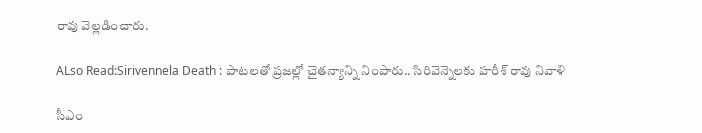రావు వెల్లడించారు.

ALso Read:Sirivennela Death : పాటలతో ప్రజల్లో చైతన్యాన్ని నింపారు.. సిరివెన్నెలకు హరీశ్ రావు నివాళి

సీఎం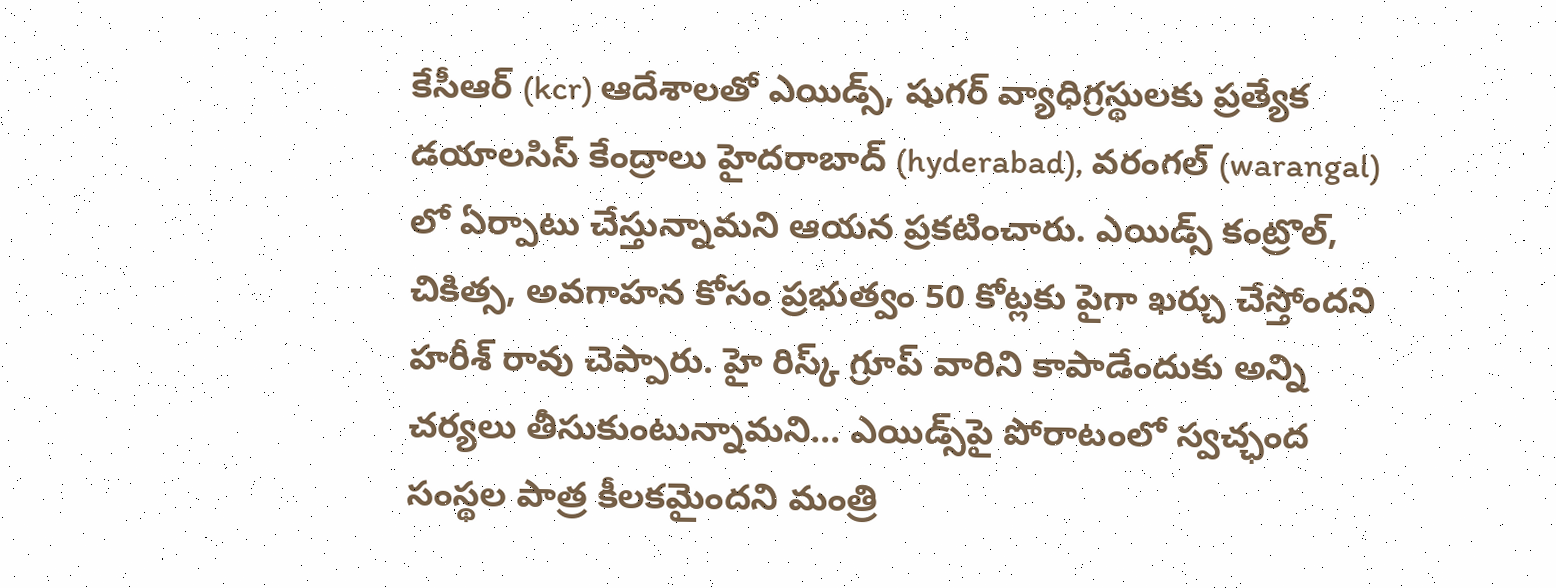కేసీఆర్ (kcr) ఆదేశాలతో ఎయిడ్స్‌, షుగర్ వ్యాధిగ్రస్థులకు ప్రత్యేక  డయాలసిస్ కేంద్రాలు హైదరాబాద్ (hyderabad), వరంగల్ (warangal) లో ఏర్పాటు చేస్తున్నామని ఆయన ప్రకటించారు. ఎయిడ్స్ కంట్రొల్, చికిత్స, అవగాహన కోసం ప్రభుత్వం 50 కోట్లకు పైగా ఖర్చు చేస్తోందని హరీశ్ రావు చెప్పారు. హై రిస్క్ గ్రూప్ వారిని కాపాడేందుకు అన్ని చర్యలు తీసుకుంటున్నామని... ఎయిడ్స్‌పై పోరాటంలో స్వచ్ఛంద సంస్థల పాత్ర కీలకమైందని మంత్రి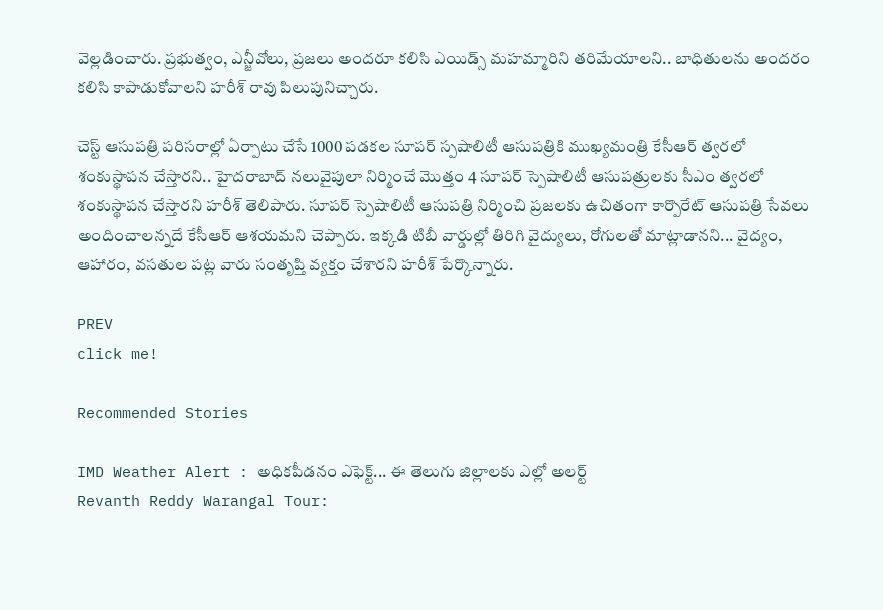వెల్లడించారు. ప్రభుత్వం, ఎన్జీవోలు, ప్రజలు అందరూ కలిసి ఎయిడ్స్ మహమ్మారిని తరిమేయాలని.. బాధితులను అందరం కలిసి కాపాడుకోవాలని హరీశ్ రావు పిలుపునిచ్చారు.

చెస్ట్ ఆసుపత్రి పరిసరాల్లో ఏర్పాటు చేసే 1000 పడకల సూపర్ స్పషాలిటీ ఆసుపత్రికి ముఖ్యమంత్రి కేసీఆర్ త్వరలో శంకుస్థాపన చేస్తారని.. హైదరాబాద్ నలువైపులా నిర్మించే మొత్తం 4 సూపర్ స్పెషాలిటీ ఆసుపత్రులకు సీఎం త్వరలో శంకుస్థాపన చేస్తారని హరీశ్ తెలిపారు. సూపర్ స్పెషాలిటీ ఆసుపత్రి నిర్మించి ప్రజలకు ఉచితంగా కార్పొరేట్ ఆసుపత్రి సేవలు అందించాలన్నదే కేసీఆర్ ఆశయమని చెప్పారు. ఇక్కడి టిబీ వార్డుల్లో తిరిగి వైద్యులు, రోగులతో మాట్లాడానని... వైద్యం, ఆహారం, వసతుల పట్ల వారు సంతృప్తి వ్యక్తం చేశారని హరీశ్ పేర్కొన్నారు.

PREV
click me!

Recommended Stories

IMD Weather Alert : అధికపీడనం ఎఫెక్ట్... ఈ తెలుగు జిల్లాలకు ఎల్లో అలర్ట్
Revanth Reddy Warangal Tour: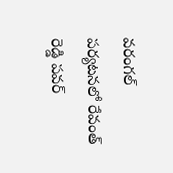వరంగల్ పర్యటనలో రేవంత్ రెడ్డి పవర్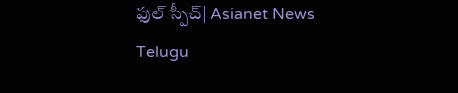ఫుల్ స్పీచ్| Asianet News Telugu